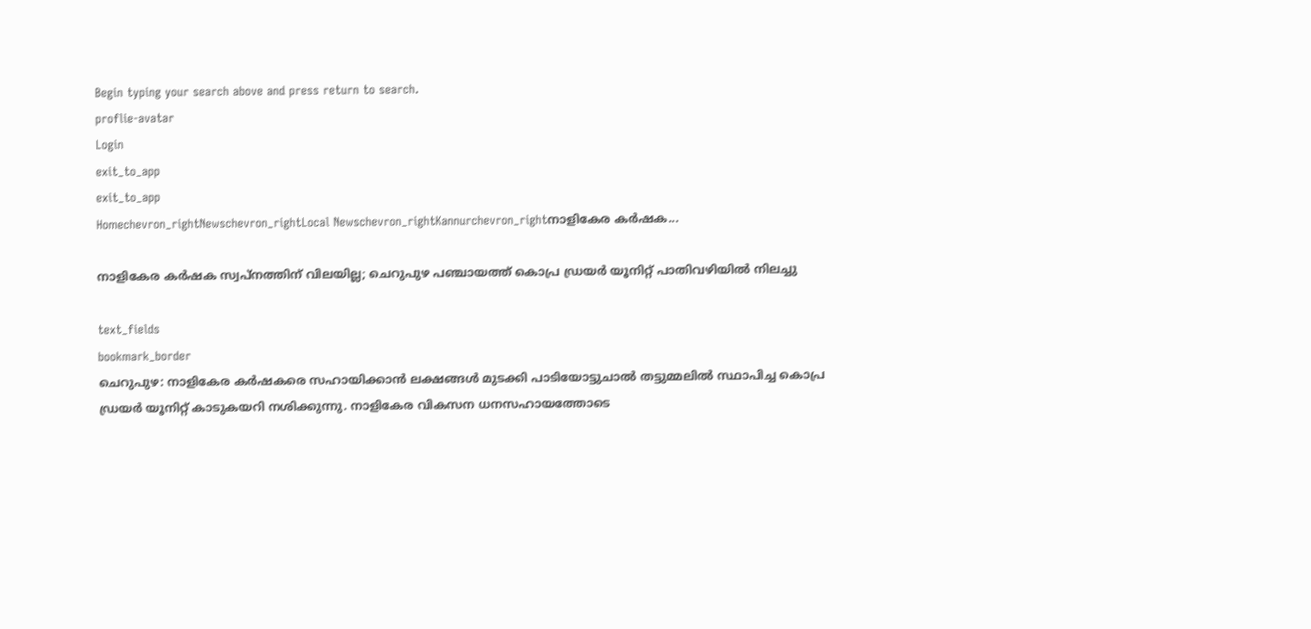Begin typing your search above and press return to search.
proflie-avatar
Login
exit_to_app
exit_to_app
Homechevron_rightNewschevron_rightLocal Newschevron_rightKannurchevron_rightനാളികേര കര്‍ഷക...

നാളികേര കര്‍ഷക സ്വപ്‌നത്തിന് വിലയില്ല; ചെറുപുഴ പഞ്ചായത്ത് കൊപ്ര ഡ്രയര്‍ യൂനിറ്റ് പാതിവഴിയില്‍ നിലച്ചു

text_fields
bookmark_border
ചെറുപുഴ: നാളികേര കര്‍ഷകരെ സഹായിക്കാന്‍ ലക്ഷങ്ങള്‍ മുടക്കി പാടിയോട്ടുചാല്‍ തട്ടുമ്മലില്‍ സ്ഥാപിച്ച കൊപ്ര ഡ്രയര്‍ യൂനിറ്റ് കാടുകയറി നശിക്കുന്നു. നാളികേര വികസന ധനസഹായത്തോടെ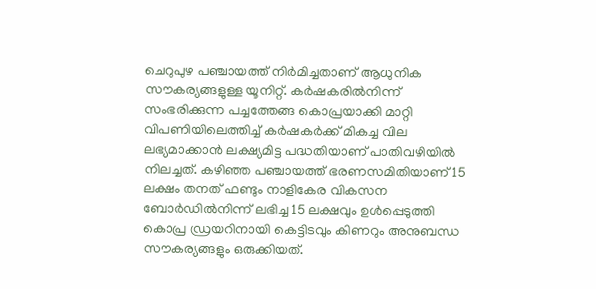ചെറുപുഴ പഞ്ചായത്ത് നിര്‍മിച്ചതാണ് ആധുനിക സൗകര്യങ്ങളുള്ള യൂനിറ്റ്. കര്‍ഷകരില്‍നിന്ന് സംഭരിക്കുന്ന പച്ചത്തേങ്ങ കൊപ്രയാക്കി മാറ്റി വിപണിയിലെത്തിച്ച് കര്‍ഷകര്‍ക്ക് മികച്ച വില ലഭ്യമാക്കാന്‍ ലക്ഷ്യമിട്ട പദ്ധതിയാണ് പാതിവഴിയില്‍ നിലച്ചത്. കഴിഞ്ഞ പഞ്ചായത്ത് ഭരണസമിതിയാണ് 15 ലക്ഷം തനത് ഫണ്ടും നാളികേര വികസന ബോര്‍ഡില്‍നിന്ന് ലഭിച്ച 15 ലക്ഷവും ഉള്‍പ്പെടുത്തി കൊപ്ര ഡ്രയറിനായി കെട്ടിടവും കിണറും അനുബന്ധ സൗകര്യങ്ങളും ഒരുക്കിയത്.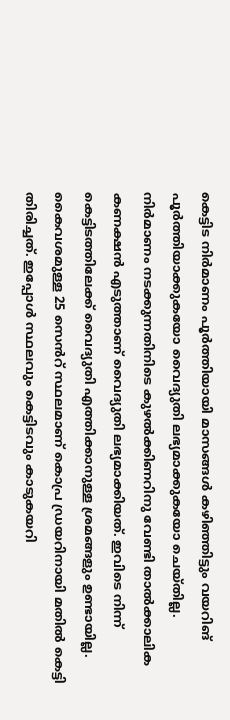കെട്ടിട നിർമാണം പൂര്‍ത്തിയായി മാസങ്ങള്‍ കഴിഞ്ഞിട്ടും വയറിങ് പൂര്‍ത്തിയാക്കുകയോ വൈദ്യുതി ലഭ്യമാക്കുകയോ ചെയ്തില്ല. നിര്‍മാണം നടക്കുന്നതിനിടെ കുഴല്‍ക്കിണറിനു വേണ്ടി താൽക്കാലിക കണക്ഷന്‍ എടുത്താണ് വൈദ്യുതി ലഭ്യമാക്കിയത്. ഇവിടെ നിന്ന് കെട്ടിടത്തിലേക്ക് വൈദ്യുതി എത്തിക്കാനുള്ള ശ്രമങ്ങളും ഉണ്ടായില്ല. കൈവശമുള്ള 25 സെൻറ് സ്ഥലമാണ് കൊപ്ര ഡ്രയറിനായി മതില്‍ കെട്ടി തിരിച്ചത്. ഇപ്പോള്‍ സ്ഥലവും കെട്ടിടവും കാടുകയറി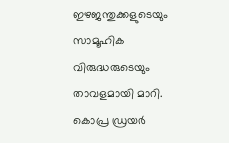ഇഴജന്തുക്കളുടെയും സാമൂഹിക വിരുദ്ധരുടെയും താവളമായി മാറി. കൊപ്ര ഡ്രയര്‍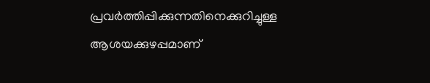പ്രവര്‍ത്തിപ്പിക്കുന്നതിനെക്കുറിച്ചുള്ള ആശയക്കുഴപ്പമാണ്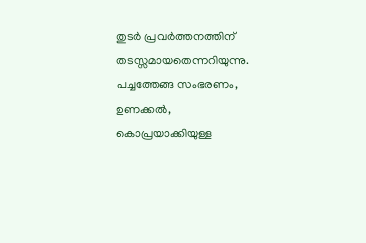തുടര്‍ പ്രവര്‍ത്തനത്തിന് തടസ്സമായതെന്നറിയുന്നു. പച്ചത്തേങ്ങ സംഭരണം, ഉണക്കല്‍, കൊപ്രയാക്കിയുള്ള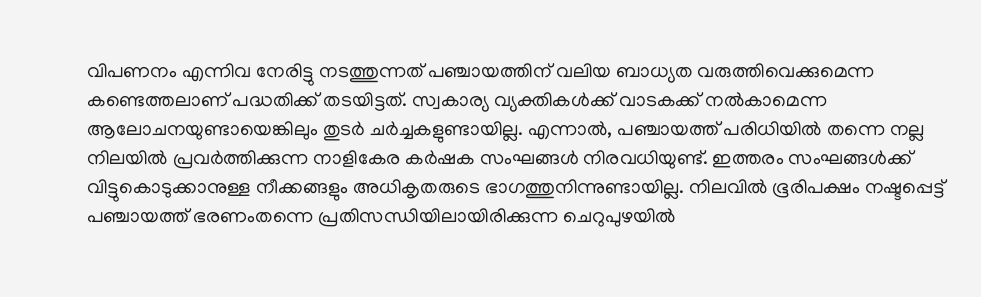വിപണനം എന്നിവ നേരിട്ടു നടത്തുന്നത് പഞ്ചായത്തിന് വലിയ ബാധ്യത വരുത്തിവെക്കുമെന്ന കണ്ടെത്തലാണ് പദ്ധതിക്ക് തടയിട്ടത്. സ്വകാര്യ വ്യക്തികള്‍ക്ക് വാടകക്ക് നല്‍കാമെന്ന ആലോചനയുണ്ടായെങ്കിലും തുടര്‍ ചര്‍ച്ചകളുണ്ടായില്ല. എന്നാല്‍, പഞ്ചായത്ത് പരിധിയില്‍ തന്നെ നല്ല നിലയില്‍ പ്രവര്‍ത്തിക്കുന്ന നാളികേര കര്‍ഷക സംഘങ്ങള്‍ നിരവധിയുണ്ട്. ഇത്തരം സംഘങ്ങള്‍ക്ക് വിട്ടുകൊടുക്കാനുള്ള നീക്കങ്ങളും അധികൃതരുടെ ഭാഗത്തുനിന്നുണ്ടായില്ല. നിലവില്‍ ഭൂരിപക്ഷം നഷ്ടപ്പെട്ട് പഞ്ചായത്ത് ഭരണംതന്നെ പ്രതിസന്ധിയിലായിരിക്കുന്ന ചെറുപുഴയില്‍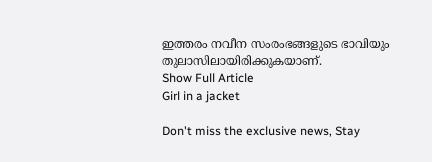ഇത്തരം നവീന സംരംഭങ്ങളുടെ ഭാവിയും തുലാസിലായിരിക്കുകയാണ്.
Show Full Article
Girl in a jacket

Don't miss the exclusive news, Stay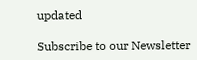updated

Subscribe to our Newsletter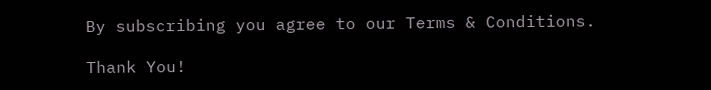By subscribing you agree to our Terms & Conditions.

Thank You!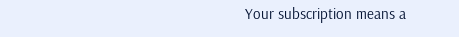Your subscription means a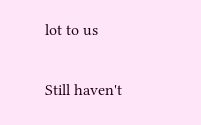lot to us

Still haven't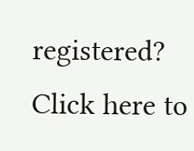registered? Click here to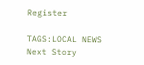Register

TAGS:LOCAL NEWS
Next Story